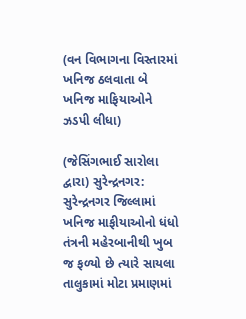(વન વિભાગના વિસ્તારમાં ખનિજ ઠલવાતા બે ખનિજ માફિયાઓને ઝડપી લીધા)

(જેસિંગભાઈ સારોલા દ્વારા) સુરેન્દ્રનગર: સુરેન્દ્રનગર જિલ્લામાં ખનિજ માફીયાઓનો ધંધો તંત્રની મહેરબાનીથી ખુબ જ ફળ્યો છે ત્યારે સાયલા તાલુકામાં મોટા પ્રમાણમાં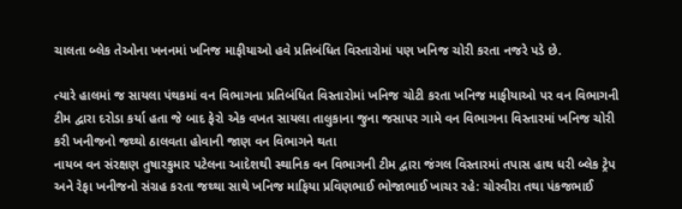ચાલતા બ્લેક તેઓના ખનનમાં ખનિજ માફીયાઓ હવે પ્રતિબંધિત વિસ્તારોમાં પણ ખનિજ ચોરી કરતા નજરે પડે છે.

ત્યારે હાલમાં જ સાયલા પંથકમાં વન વિભાગના પ્રતિબંધિત વિસ્તારોમાં ખનિજ ચોટી કરતા ખનિજ માફીયાઓ પર વન વિભાગની ટીમ દ્વારા દરોડા કર્યા હતા જે બાદ ફેરો એક વખત સાયલા તાલુકાના જુના જસાપર ગામે વન વિભાગના વિસ્તારમાં ખનિજ ચોરી કરી ખનીજનો જથ્થો ઠાલવતા હોવાની જાણ વન વિભાગને થતા
નાયબ વન સંરક્ષણ તુષારકુમાર પટેલના આદેશથી સ્થાનિક વન વિભાગની ટીમ દ્વારા જંગલ વિસ્તારમાં તપાસ હાથ ધરી બ્લેક ટ્રેપ અને રેફા ખનીજનો સંગ્રહ કરતા જથ્થા સાથે ખનિજ માફિયા પ્રવિણભાઈ ભોજાભાઈ ખાચર રહે: ચોરવીરા તથા પંકજભાઈ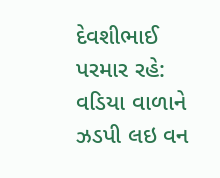દેવશીભાઈ પરમાર રહે: વડિયા વાળાને ઝડપી લઇ વન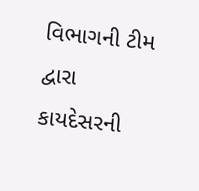વિભાગની ટીમ દ્વારા કાયદેસરની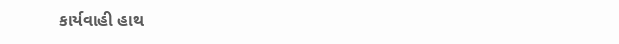કાર્યવાહી હાથ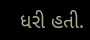ધરી હતી.